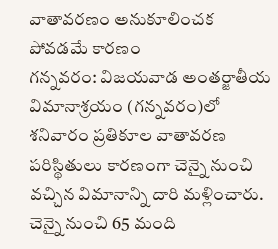వాతావరణం అనుకూలించక పోవడమే కారణం
గన్నవరం: విజయవాడ అంతర్జాతీయ విమానాశ్రయం (గన్నవరం)లో శనివారం ప్రతికూల వాతావరణ పరిస్థితులు కారణంగా చెన్నై నుంచి వచ్చిన విమానాన్ని దారి మళ్లించారు. చెన్నై నుంచి 65 మంది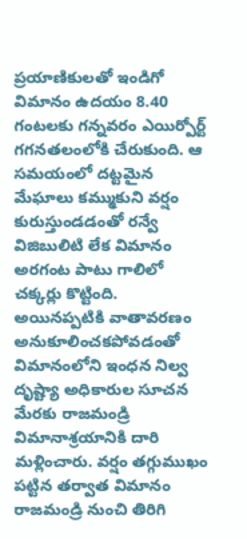ప్రయాణికులతో ఇండిగో విమానం ఉదయం 8.40 గంటలకు గన్నవరం ఎయిర్పోర్ట్ గగనతలంలోకి చేరుకుంది. ఆ సమయంలో దట్టమైన మేఘాలు కమ్ముకుని వర్షం కురుస్తుండడంతో రన్వే విజిబులిటి లేక విమానం అరగంట పాటు గాలిలో చక్కర్లు కొట్టింది.
అయినప్పటికి వాతావరణం అనుకూలించకపోవడంతో విమానంలోని ఇంధన నిల్వ దృష్ట్యా అధికారుల సూచన మేరకు రాజమండ్రి విమానాశ్రయానికి దారి మళ్లించారు. వర్షం తగ్గుముఖం పట్టిన తర్వాత విమానం రాజమండ్రి నుంచి తిరిగి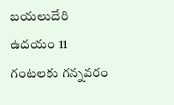బయలుదేరి ఉదయం 11 గంటలకు గన్నవరం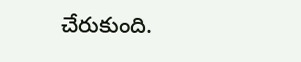చేరుకుంది.